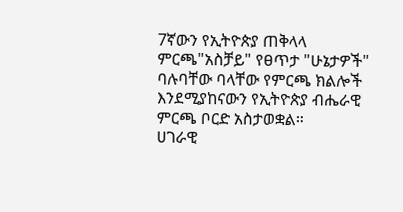7ኛውን የኢትዮጵያ ጠቅላላ ምርጫ"አስቻይ" የፀጥታ "ሁኔታዎች" ባሉባቸው ባላቸው የምርጫ ክልሎች እንደሚያከናውን የኢትዮጵያ ብሔራዊ ምርጫ ቦርድ አስታወቋል።
ሀገራዊ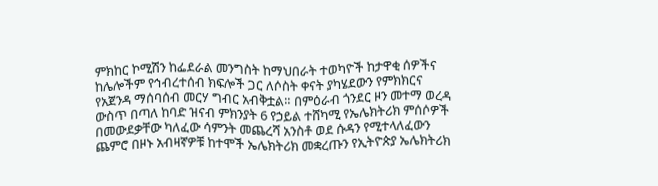ምክከር ኮሚሽን ከፌደራል መንግስት ከማህበራት ተወካዮች ከታዋቂ ሰዎችና ከሌሎችም የኅብረተሰብ ክፍሎች ጋር ለሶስት ቀናት ያካሄደውን የምክክርና የአጀንዳ ማሰባሰብ መርሃ ግብር አብቅቷል። በምዕራብ ጎንደር ዞን መተማ ወረዳ ውስጥ በጣለ ከባድ ዝናብ ምክንያት 6 የኃይል ተሸካሚ የኤሌክትሪክ ምሰሶዎች በመውደቃቸው ካለፈው ሳምንት መጨረሻ አንስቶ ወደ ሱዳን የሚተላለፈውን ጨምሮ በዞኑ አብዛኛዎቹ ከተሞች ኤሌክትሪክ መቋረጡን የኢትዮጵያ ኤሌክትሪክ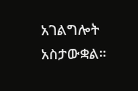አገልግሎት አስታውቋል።